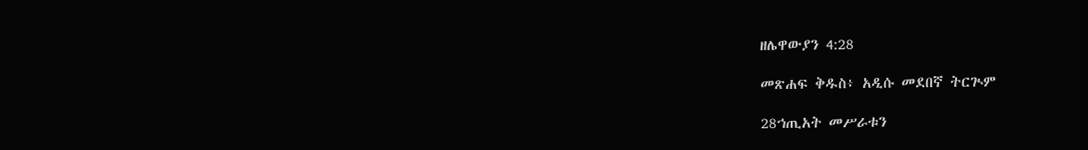ዘሌዋውያን 4:28

መጽሐፍ ቅዱስ፥ አዲሱ መደበኛ ትርጒም

28ኀጢአት መሥራቱን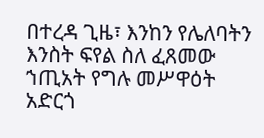በተረዳ ጊዜ፣ እንከን የሌለባትን እንስት ፍየል ስለ ፈጸመው ኀጢአት የግሉ መሥዋዕት አድርጎ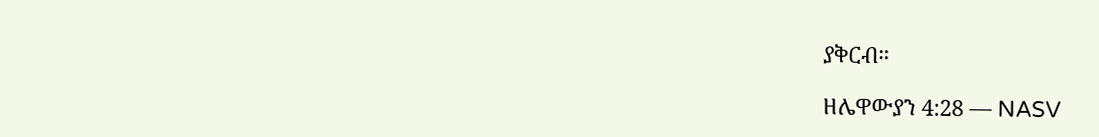ያቅርብ።

ዘሌዋውያን 4:28 — NASV